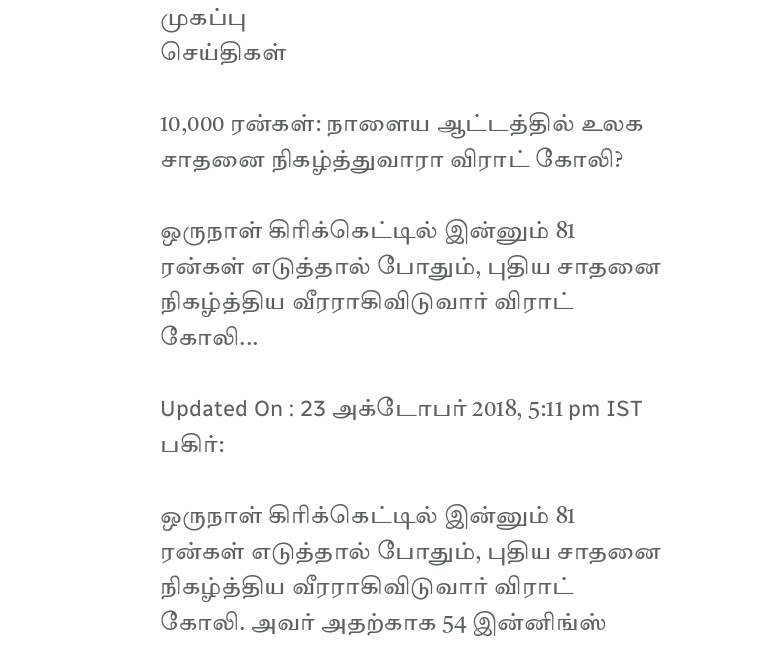முகப்பு
செய்திகள்

10,000 ரன்கள்: நாளைய ஆட்டத்தில் உலக சாதனை நிகழ்த்துவாரா விராட் கோலி?

ஒருநாள் கிரிக்கெட்டில் இன்னும் 81 ரன்கள் எடுத்தால் போதும், புதிய சாதனை நிகழ்த்திய வீரராகிவிடுவார் விராட் கோலி...

Updated On : 23 அக்டோபர் 2018, 5:11 pm IST
பகிர்:

ஒருநாள் கிரிக்கெட்டில் இன்னும் 81 ரன்கள் எடுத்தால் போதும், புதிய சாதனை நிகழ்த்திய வீரராகிவிடுவார் விராட் கோலி. அவர் அதற்காக 54 இன்னிங்ஸ்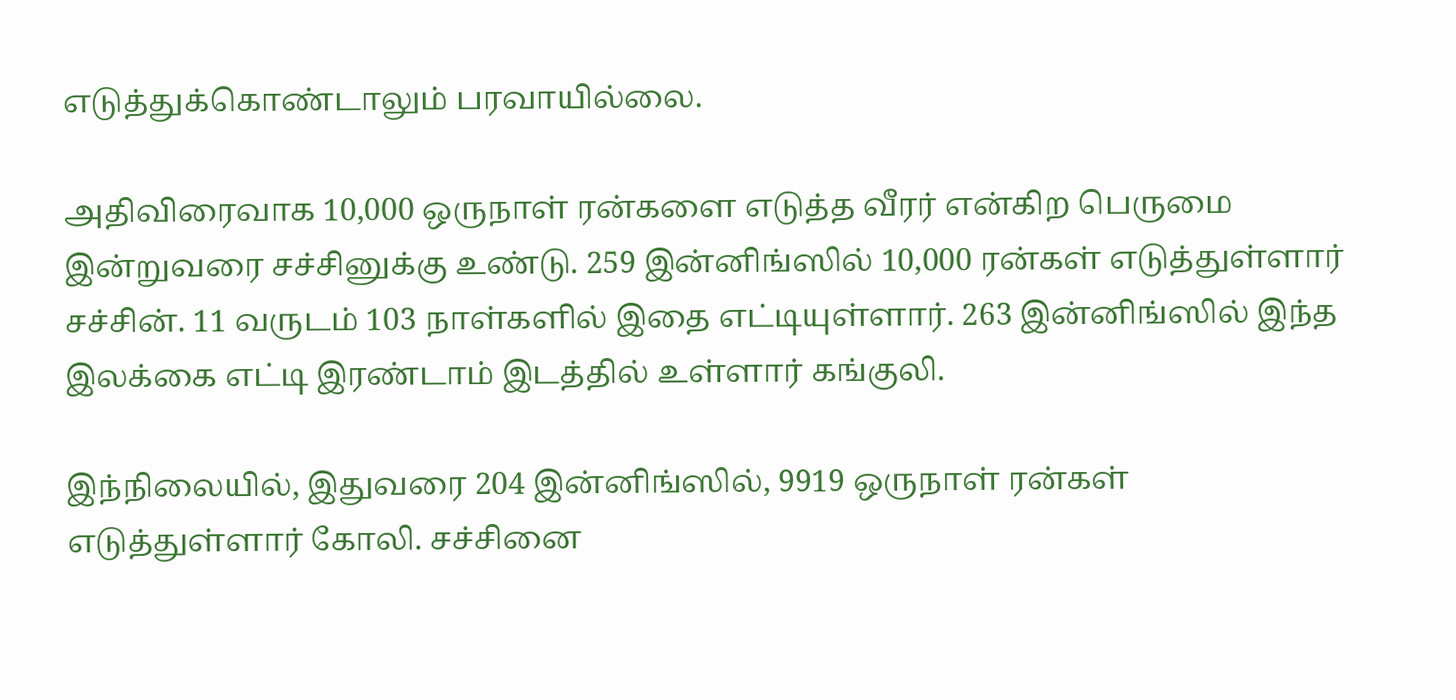எடுத்துக்கொண்டாலும் பரவாயில்லை.

அதிவிரைவாக 10,000 ஒருநாள் ரன்களை எடுத்த வீரர் என்கிற பெருமை இன்றுவரை சச்சினுக்கு உண்டு. 259 இன்னிங்ஸில் 10,000 ரன்கள் எடுத்துள்ளார் சச்சின். 11 வருடம் 103 நாள்களில் இதை எட்டியுள்ளார். 263 இன்னிங்ஸில் இந்த இலக்கை எட்டி இரண்டாம் இடத்தில் உள்ளார் கங்குலி.

இந்நிலையில், இதுவரை 204 இன்னிங்ஸில், 9919 ஒருநாள் ரன்கள் எடுத்துள்ளார் கோலி. சச்சினை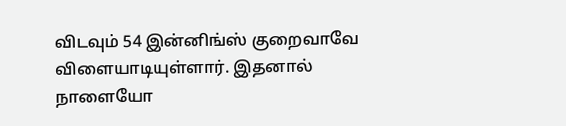விடவும் 54 இன்னிங்ஸ் குறைவாவே விளையாடியுள்ளார். இதனால் நாளையோ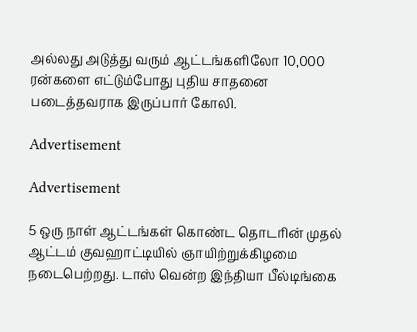அல்லது அடுத்து வரும் ஆட்டங்களிலோ 10,000 ரன்களை எட்டும்போது புதிய சாதனை படைத்தவராக இருப்பார் கோலி.

Advertisement

Advertisement

5 ஒரு நாள் ஆட்டங்கள் கொண்ட தொடரின் முதல் ஆட்டம் குவஹாட்டியில் ஞாயிற்றுக்கிழமை நடைபெற்றது. டாஸ் வென்ற இந்தியா பீல்டிங்கை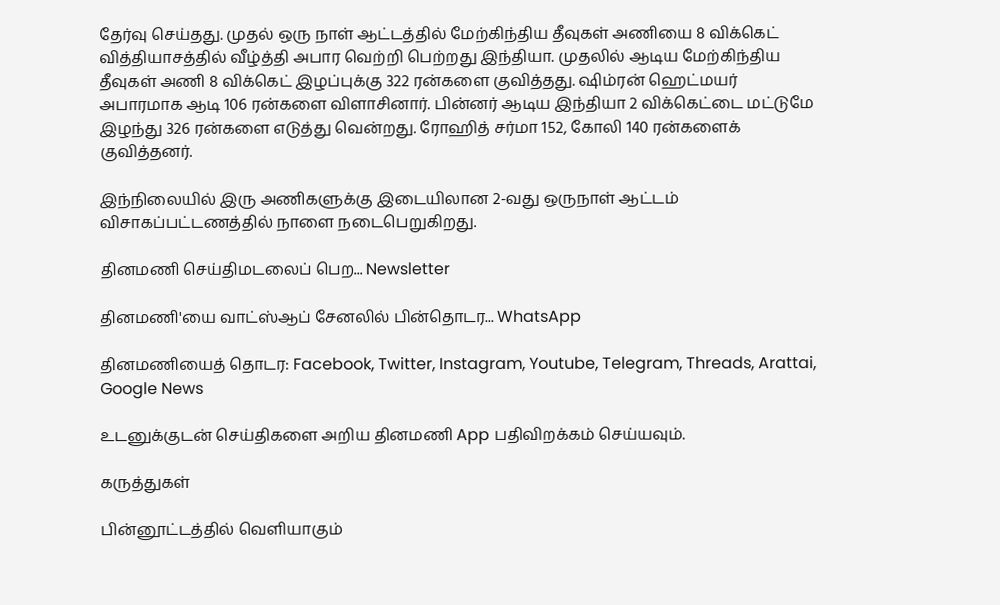தேர்வு செய்தது. முதல் ஒரு நாள் ஆட்டத்தில் மேற்கிந்திய தீவுகள் அணியை 8 விக்கெட் வித்தியாசத்தில் வீழ்த்தி அபார வெற்றி பெற்றது இந்தியா. முதலில் ஆடிய மேற்கிந்திய தீவுகள் அணி 8 விக்கெட் இழப்புக்கு 322 ரன்களை குவித்தது. ஷிம்ரன் ஹெட்மயர் அபாரமாக ஆடி 106 ரன்களை விளாசினார். பின்னர் ஆடிய இந்தியா 2 விக்கெட்டை மட்டுமே இழந்து 326 ரன்களை எடுத்து வென்றது. ரோஹித் சர்மா 152, கோலி 140 ரன்களைக் குவித்தனர்.

இந்நிலையில் இரு அணிகளுக்கு இடையிலான 2-வது ஒருநாள் ஆட்டம் விசாகப்பட்டணத்தில் நாளை நடைபெறுகிறது.

தினமணி செய்திமடலைப் பெற... Newsletter

தினமணி'யை வாட்ஸ்ஆப் சேனலில் பின்தொடர... WhatsApp

தினமணியைத் தொடர: Facebook, Twitter, Instagram, Youtube, Telegram, Threads, Arattai, Google News

உடனுக்குடன் செய்திகளை அறிய தினமணி App பதிவிறக்கம் செய்யவும்.

கருத்துகள்

பின்னூட்டத்தில் வெளியாகும்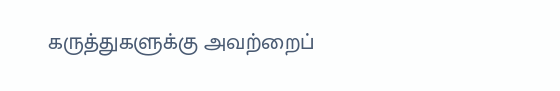கருத்துகளுக்கு அவற்றைப்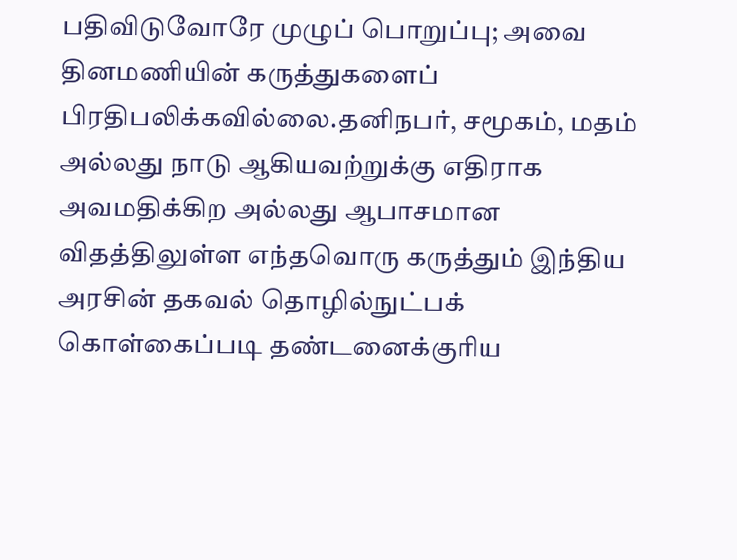பதிவிடுவோரே முழுப் பொறுப்பு; அவை தினமணியின் கருத்துகளைப் பிரதிபலிக்கவில்லை.தனிநபர், சமூகம், மதம் அல்லது நாடு ஆகியவற்றுக்கு எதிராக அவமதிக்கிற அல்லது ஆபாசமான விதத்திலுள்ள எந்தவொரு கருத்தும் இந்திய அரசின் தகவல் தொழில்நுட்பக் கொள்கைப்படி தண்டனைக்குரிய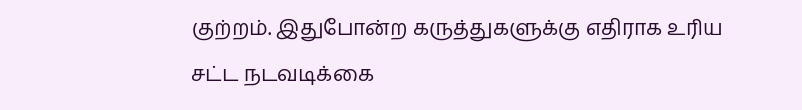குற்றம். இதுபோன்ற கருத்துகளுக்கு எதிராக உரிய சட்ட நடவடிக்கை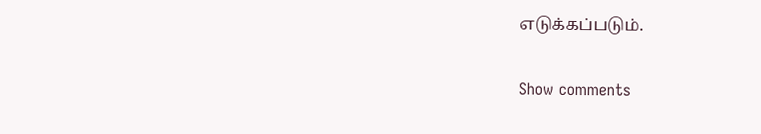எடுக்கப்படும்.

Show comments